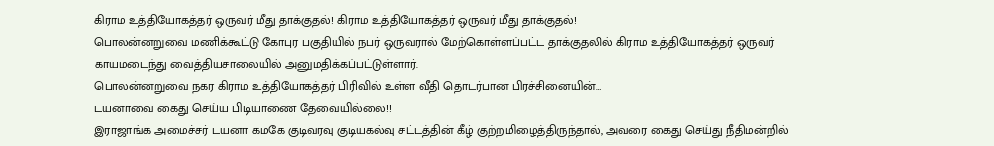கிராம உத்தியோகத்தர் ஒருவர் மீது தாக்குதல்! கிராம உத்தியோகத்தர் ஒருவர் மீது தாக்குதல்!
பொலன்னறுவை மணிக்கூட்டு கோபுர பகுதியில் நபர் ஒருவரால் மேற்கொள்ளப்பட்ட தாக்குதலில் கிராம உத்தியோகத்தர் ஒருவர் காயமடைந்து வைத்தியசாலையில் அனுமதிக்கப்பட்டுள்ளார்.
பொலன்னறுவை நகர கிராம உத்தியோகத்தர் பிரிவில் உள்ள வீதி தொடர்பான பிரச்சினையின்…
டயனாவை கைது செய்ய பிடியாணை தேவையில்லை!!
இராஜாங்க அமைச்சர் டயனா கமகே குடிவரவு குடியகல்வு சட்டத்தின் கீழ் குற்றமிழைத்திருந்தால், அவரை கைது செய்து நீதிமன்றில்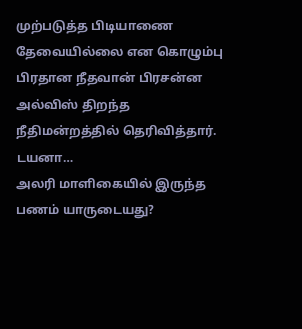முற்படுத்த பிடியாணை தேவையில்லை என கொழும்பு பிரதான நீதவான் பிரசன்ன அல்விஸ் திறந்த நீதிமன்றத்தில் தெரிவித்தார்.
டயனா…
அலரி மாளிகையில் இருந்த பணம் யாருடையது?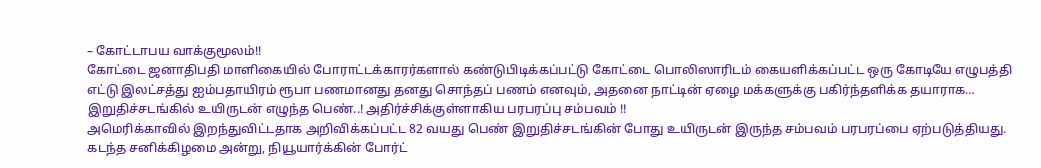– கோட்டாபய வாக்குமூலம்!!
கோட்டை ஜனாதிபதி மாளிகையில் போராட்டக்காரர்களால் கண்டுபிடிக்கப்பட்டு கோட்டை பொலிஸாரிடம் கையளிக்கப்பட்ட ஒரு கோடியே எழுபத்தி எட்டு இலட்சத்து ஐம்பதாயிரம் ரூபா பணமானது தனது சொந்தப் பணம் எனவும், அதனை நாட்டின் ஏழை மக்களுக்கு பகிர்ந்தளிக்க தயாராக…
இறுதிச்சடங்கில் உயிருடன் எழுந்த பெண்..! அதிர்ச்சிக்குள்ளாகிய பரபரப்பு சம்பவம் !!
அமெரிக்காவில் இறந்துவிட்டதாக அறிவிக்கப்பட்ட 82 வயது பெண் இறுதிச்சடங்கின் போது உயிருடன் இருந்த சம்பவம் பரபரப்பை ஏற்படுத்தியது.
கடந்த சனிக்கிழமை அன்று, நியூயார்க்கின் போர்ட்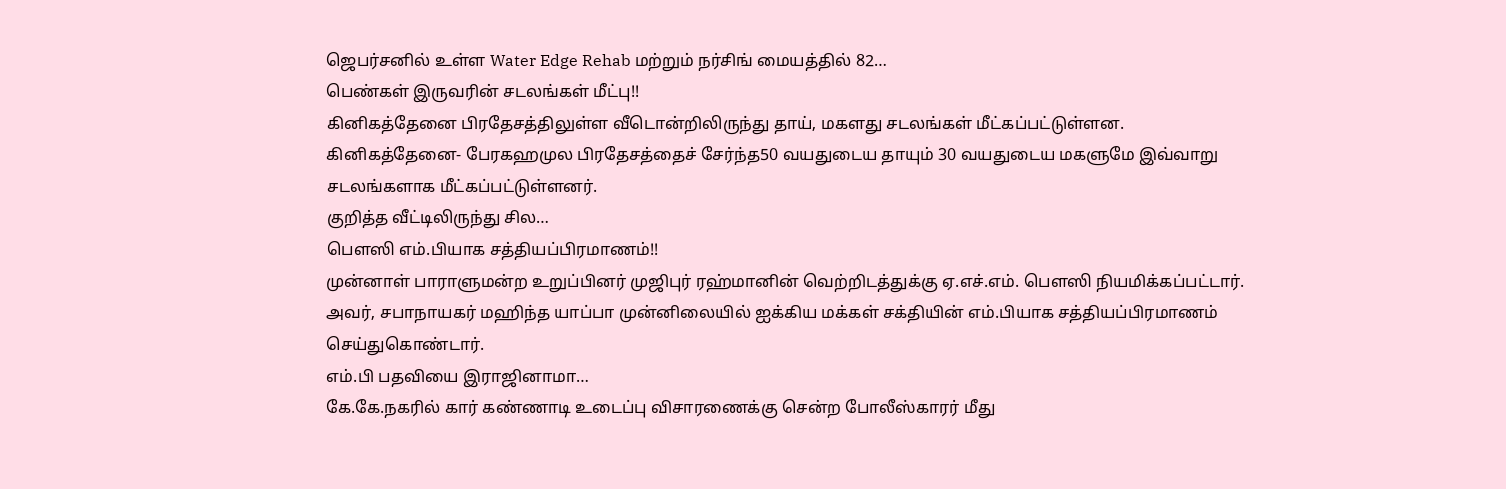ஜெபர்சனில் உள்ள Water Edge Rehab மற்றும் நர்சிங் மையத்தில் 82…
பெண்கள் இருவரின் சடலங்கள் மீட்பு!!
கினிகத்தேனை பிரதேசத்திலுள்ள வீடொன்றிலிருந்து தாய், மகளது சடலங்கள் மீட்கப்பட்டுள்ளன.
கினிகத்தேனை- பேரகஹமுல பிரதேசத்தைச் சேர்ந்த50 வயதுடைய தாயும் 30 வயதுடைய மகளுமே இவ்வாறு சடலங்களாக மீட்கப்பட்டுள்ளனர்.
குறித்த வீட்டிலிருந்து சில…
பௌஸி எம்.பியாக சத்தியப்பிரமாணம்!!
முன்னாள் பாராளுமன்ற உறுப்பினர் முஜிபுர் ரஹ்மானின் வெற்றிடத்துக்கு ஏ.எச்.எம். பௌஸி நியமிக்கப்பட்டார்.
அவர், சபாநாயகர் மஹிந்த யாப்பா முன்னிலையில் ஐக்கிய மக்கள் சக்தியின் எம்.பியாக சத்தியப்பிரமாணம் செய்துகொண்டார்.
எம்.பி பதவியை இராஜினாமா…
கே.கே.நகரில் கார் கண்ணாடி உடைப்பு விசாரணைக்கு சென்ற போலீஸ்காரர் மீது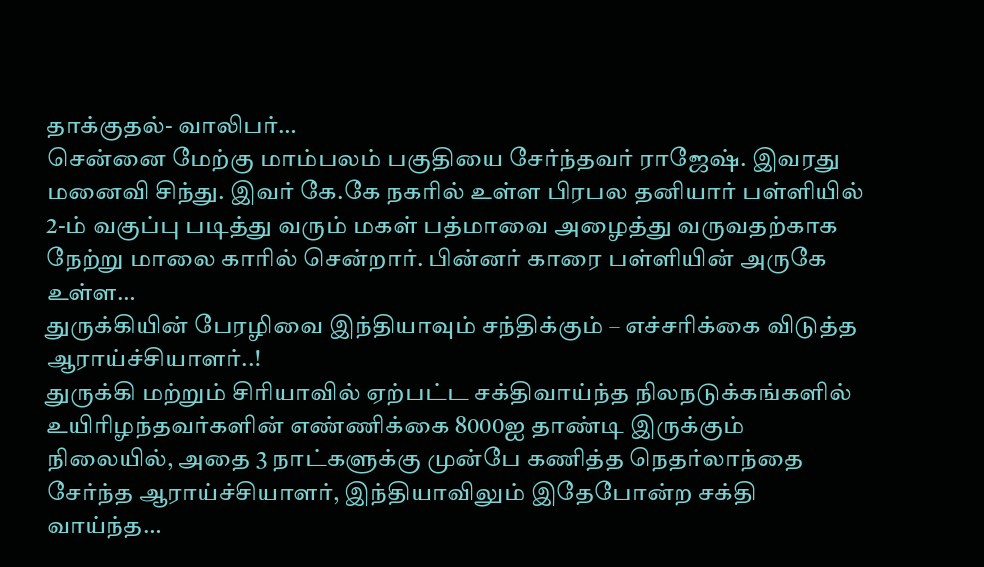தாக்குதல்- வாலிபர்…
சென்னை மேற்கு மாம்பலம் பகுதியை சேர்ந்தவர் ராஜேஷ். இவரது மனைவி சிந்து. இவர் கே.கே நகரில் உள்ள பிரபல தனியார் பள்ளியில் 2-ம் வகுப்பு படித்து வரும் மகள் பத்மாவை அழைத்து வருவதற்காக நேற்று மாலை காரில் சென்றார். பின்னர் காரை பள்ளியின் அருகே உள்ள…
துருக்கியின் பேரழிவை இந்தியாவும் சந்திக்கும் – எச்சரிக்கை விடுத்த ஆராய்ச்சியாளர்..!
துருக்கி மற்றும் சிரியாவில் ஏற்பட்ட சக்திவாய்ந்த நிலநடுக்கங்களில் உயிரிழந்தவர்களின் எண்ணிக்கை 8000ஐ தாண்டி இருக்கும் நிலையில், அதை 3 நாட்களுக்கு முன்பே கணித்த நெதர்லாந்தை சேர்ந்த ஆராய்ச்சியாளர், இந்தியாவிலும் இதேபோன்ற சக்தி வாய்ந்த…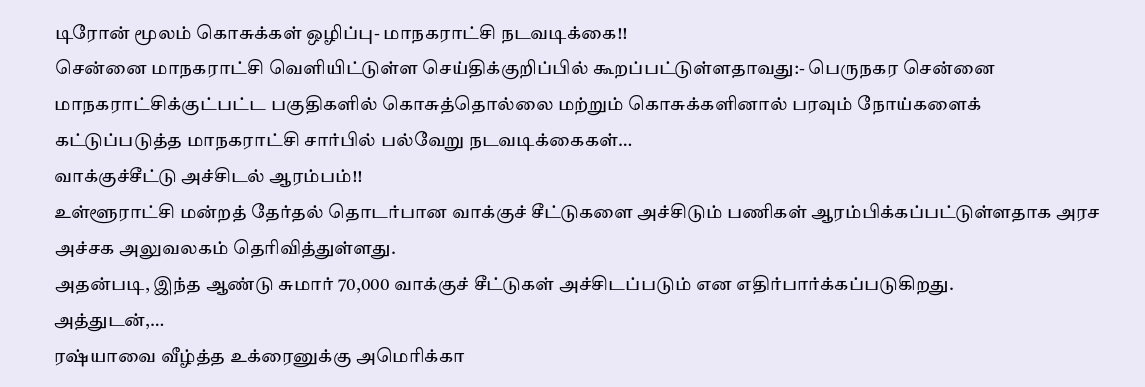டிரோன் மூலம் கொசுக்கள் ஒழிப்பு- மாநகராட்சி நடவடிக்கை!!
சென்னை மாநகராட்சி வெளியிட்டுள்ள செய்திக்குறிப்பில் கூறப்பட்டுள்ளதாவது:- பெருநகர சென்னை மாநகராட்சிக்குட்பட்ட பகுதிகளில் கொசுத்தொல்லை மற்றும் கொசுக்களினால் பரவும் நோய்களைக் கட்டுப்படுத்த மாநகராட்சி சார்பில் பல்வேறு நடவடிக்கைகள்…
வாக்குச்சீட்டு அச்சிடல் ஆரம்பம்!!
உள்ளூராட்சி மன்றத் தேர்தல் தொடர்பான வாக்குச் சீட்டுகளை அச்சிடும் பணிகள் ஆரம்பிக்கப்பட்டுள்ளதாக அரச அச்சக அலுவலகம் தெரிவித்துள்ளது.
அதன்படி, இந்த ஆண்டு சுமார் 70,000 வாக்குச் சீட்டுகள் அச்சிடப்படும் என எதிர்பார்க்கப்படுகிறது.
அத்துடன்,…
ரஷ்யாவை வீழ்த்த உக்ரைனுக்கு அமெரிக்கா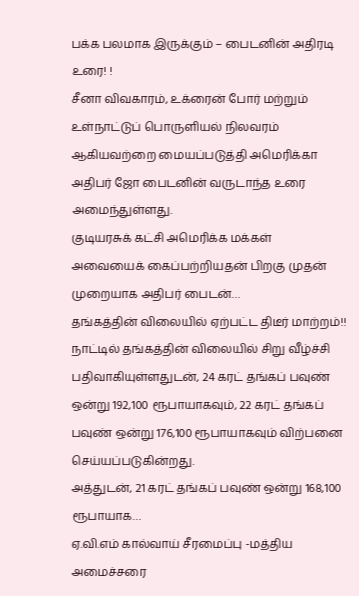பக்க பலமாக இருக்கும் – பைடனின் அதிரடி உரை! !
சீனா விவகாரம், உக்ரைன் போர் மற்றும் உள்நாட்டுப் பொருளியல் நிலவரம் ஆகியவற்றை மையப்படுத்தி அமெரிக்கா அதிபர் ஜோ பைடனின் வருடாந்த உரை அமைந்துள்ளது.
குடியரசுக் கட்சி அமெரிக்க மக்கள் அவையைக் கைப்பற்றியதன் பிறகு முதன் முறையாக அதிபர் பைடன்…
தங்கத்தின் விலையில் ஏற்பட்ட திடீர் மாற்றம்!!
நாட்டில் தங்கத்தின் விலையில் சிறு வீழ்ச்சி பதிவாகியுள்ளதுடன், 24 கரட் தங்கப் பவுண் ஒன்று 192,100 ரூபாயாகவும், 22 கரட் தங்கப் பவுண் ஒன்று 176,100 ரூபாயாகவும் விற்பனை செய்யப்படுகின்றது.
அத்துடன், 21 கரட் தங்கப் பவுண் ஒன்று 168,100 ரூபாயாக…
ஏ.வி.எம் கால்வாய் சீரமைப்பு -மத்திய அமைச்சரை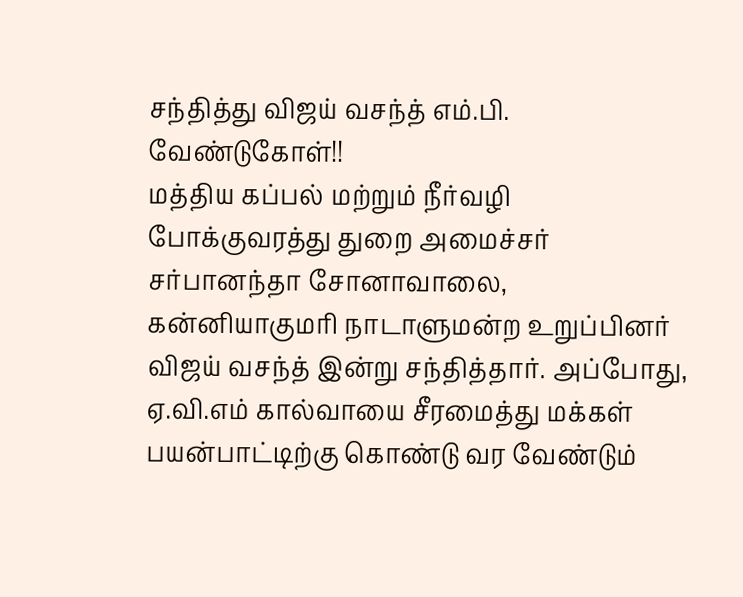சந்தித்து விஜய் வசந்த் எம்.பி. வேண்டுகோள்!!
மத்திய கப்பல் மற்றும் நீர்வழி போக்குவரத்து துறை அமைச்சர் சர்பானந்தா சோனாவாலை, கன்னியாகுமரி நாடாளுமன்ற உறுப்பினர் விஜய் வசந்த் இன்று சந்தித்தார். அப்போது, ஏ.வி.எம் கால்வாயை சீரமைத்து மக்கள் பயன்பாட்டிற்கு கொண்டு வர வேண்டும்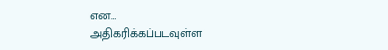என…
அதிகரிக்கப்படவுள்ள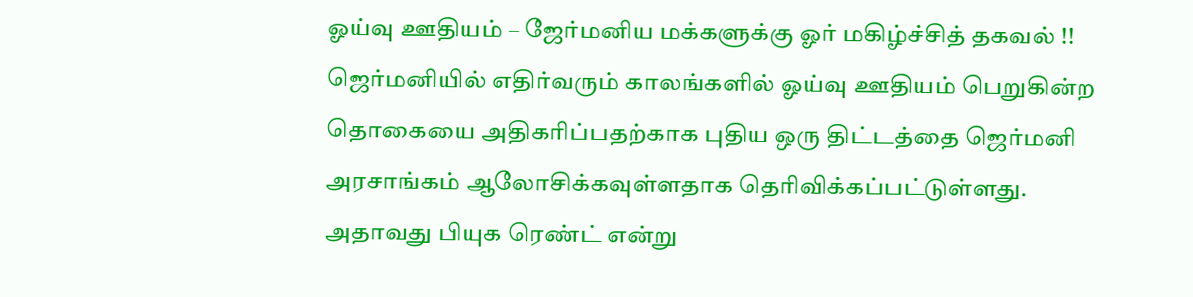ஓய்வு ஊதியம் – ஜேர்மனிய மக்களுக்கு ஓர் மகிழ்ச்சித் தகவல் !!
ஜெர்மனியில் எதிர்வரும் காலங்களில் ஓய்வு ஊதியம் பெறுகின்ற தொகையை அதிகரிப்பதற்காக புதிய ஒரு திட்டத்தை ஜெர்மனி அரசாங்கம் ஆலோசிக்கவுள்ளதாக தெரிவிக்கப்பட்டுள்ளது.
அதாவது பியுக ரெண்ட் என்று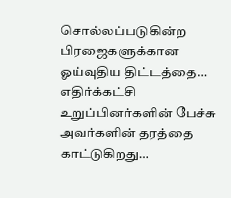சொல்லப்படுகின்ற பிரஜைகளுக்கான ஓய்வுதிய திட்டத்தை…
எதிர்க்கட்சி உறுப்பினர்களின் பேச்சு அவர்களின் தரத்தை காட்டுகிறது…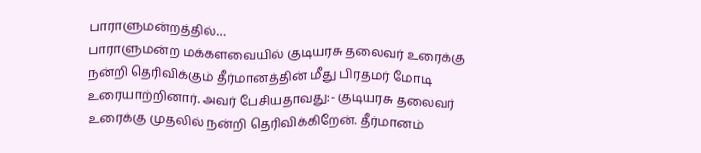பாராளுமன்றத்தில்…
பாராளுமன்ற மக்களவையில் குடியரசு தலைவர் உரைக்கு நன்றி தெரிவிக்கும் தீர்மானத்தின் மீது பிரதமர் மோடி உரையாற்றினார். அவர் பேசியதாவது:- குடியரசு தலைவர் உரைக்கு முதலில் நன்றி தெரிவிக்கிறேன். தீர்மானம்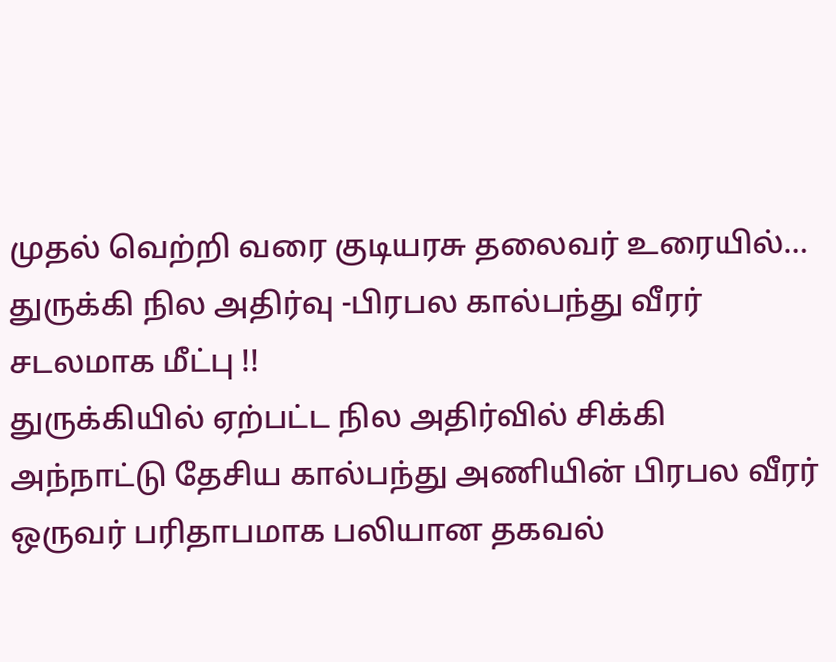முதல் வெற்றி வரை குடியரசு தலைவர் உரையில்…
துருக்கி நில அதிர்வு -பிரபல கால்பந்து வீரர் சடலமாக மீட்பு !!
துருக்கியில் ஏற்பட்ட நில அதிர்வில் சிக்கி அந்நாட்டு தேசிய கால்பந்து அணியின் பிரபல வீரர் ஒருவர் பரிதாபமாக பலியான தகவல்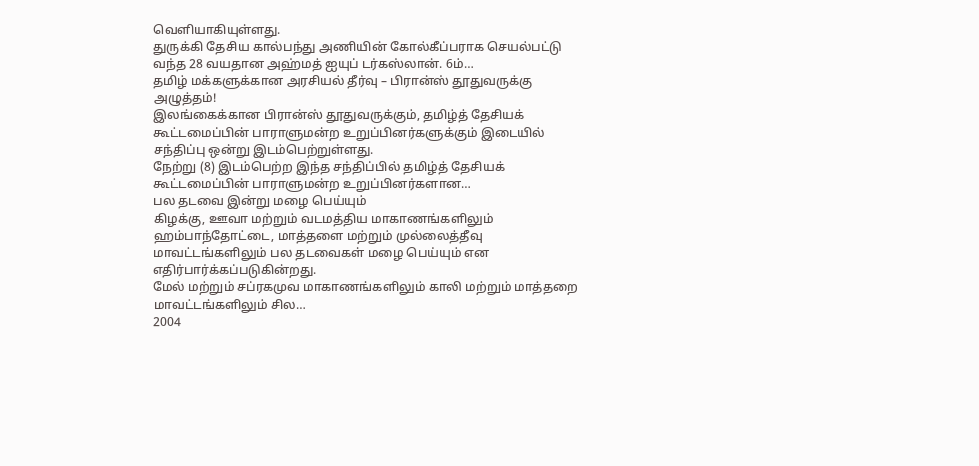வெளியாகியுள்ளது.
துருக்கி தேசிய கால்பந்து அணியின் கோல்கீப்பராக செயல்பட்டு வந்த 28 வயதான அஹ்மத் ஐயுப் டர்கஸ்லான். 6ம்…
தமிழ் மக்களுக்கான அரசியல் தீர்வு – பிரான்ஸ் தூதுவருக்கு அழுத்தம்!
இலங்கைக்கான பிரான்ஸ் தூதுவருக்கும், தமிழ்த் தேசியக் கூட்டமைப்பின் பாராளுமன்ற உறுப்பினர்களுக்கும் இடையில் சந்திப்பு ஒன்று இடம்பெற்றுள்ளது.
நேற்று (8) இடம்பெற்ற இந்த சந்திப்பில் தமிழ்த் தேசியக் கூட்டமைப்பின் பாராளுமன்ற உறுப்பினர்களான…
பல தடவை இன்று மழை பெய்யும்
கிழக்கு, ஊவா மற்றும் வடமத்திய மாகாணங்களிலும் ஹம்பாந்தோட்டை, மாத்தளை மற்றும் முல்லைத்தீவு மாவட்டங்களிலும் பல தடவைகள் மழை பெய்யும் என எதிர்பார்க்கப்படுகின்றது.
மேல் மற்றும் சப்ரகமுவ மாகாணங்களிலும் காலி மற்றும் மாத்தறை மாவட்டங்களிலும் சில…
2004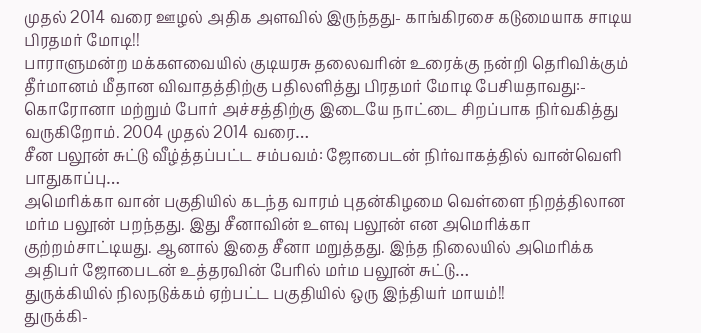முதல் 2014 வரை ஊழல் அதிக அளவில் இருந்தது- காங்கிரசை கடுமையாக சாடிய பிரதமர் மோடி!!
பாராளுமன்ற மக்களவையில் குடியரசு தலைவரின் உரைக்கு நன்றி தெரிவிக்கும் தீர்மானம் மீதான விவாதத்திற்கு பதிலளித்து பிரதமர் மோடி பேசியதாவது:- கொரோனா மற்றும் போர் அச்சத்திற்கு இடையே நாட்டை சிறப்பாக நிர்வகித்து வருகிறோம். 2004 முதல் 2014 வரை…
சீன பலூன் சுட்டு வீழ்த்தப்பட்ட சம்பவம்: ஜோபைடன் நிர்வாகத்தில் வான்வெளி பாதுகாப்பு…
அமெரிக்கா வான் பகுதியில் கடந்த வாரம் புதன்கிழமை வெள்ளை நிறத்திலான மர்ம பலூன் பறந்தது. இது சீனாவின் உளவு பலூன் என அமெரிக்கா குற்றம்சாட்டியது. ஆனால் இதை சீனா மறுத்தது. இந்த நிலையில் அமெரிக்க அதிபர் ஜோபைடன் உத்தரவின் பேரில் மர்ம பலூன் சுட்டு…
துருக்கியில் நிலநடுக்கம் ஏற்பட்ட பகுதியில் ஒரு இந்தியர் மாயம்!!
துருக்கி-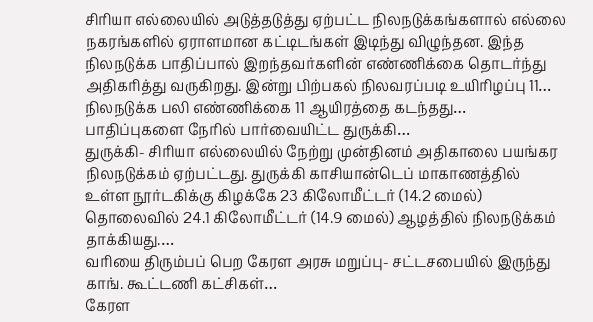சிரியா எல்லையில் அடுத்தடுத்து ஏற்பட்ட நிலநடுக்கங்களால் எல்லை நகரங்களில் ஏராளமான கட்டிடங்கள் இடிந்து விழுந்தன. இந்த நிலநடுக்க பாதிப்பால் இறந்தவர்களின் எண்ணிக்கை தொடர்ந்து அதிகரித்து வருகிறது. இன்று பிற்பகல் நிலவரப்படி உயிரிழப்பு 11…
நிலநடுக்க பலி எண்ணிக்கை 11 ஆயிரத்தை கடந்தது… பாதிப்புகளை நேரில் பார்வையிட்ட துருக்கி…
துருக்கி- சிரியா எல்லையில் நேற்று முன்தினம் அதிகாலை பயங்கர நிலநடுக்கம் ஏற்பட்டது. துருக்கி காசியான்டெப் மாகாணத்தில் உள்ள நூர்டகிக்கு கிழக்கே 23 கிலோமீட்டர் (14.2 மைல்) தொலைவில் 24.1 கிலோமீட்டர் (14.9 மைல்) ஆழத்தில் நிலநடுக்கம் தாக்கியது.…
வரியை திரும்பப் பெற கேரள அரசு மறுப்பு- சட்டசபையில் இருந்து காங். கூட்டணி கட்சிகள்…
கேரள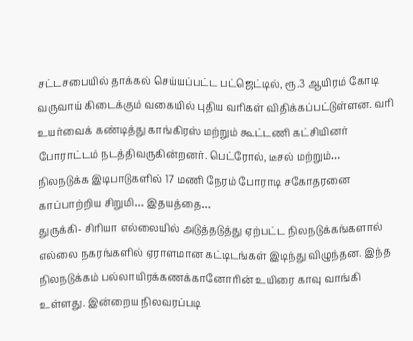சட்டசபையில் தாக்கல் செய்யப்பட்ட பட்ஜெட்டில், ரூ.3 ஆயிரம் கோடி வருவாய் கிடைக்கும் வகையில் புதிய வரிகள் விதிக்கப்பட்டுள்ளன. வரி உயர்வைக் கண்டித்து காங்கிரஸ் மற்றும் கூட்டணி கட்சியினர் போராட்டம் நடத்திவருகின்றனர். பெட்ரோல், டீசல் மற்றும்…
நிலநடுக்க இடிபாடுகளில் 17 மணி நேரம் போராடி சகோதரனை காப்பாற்றிய சிறுமி… இதயத்தை…
துருக்கி- சிரியா எல்லையில் அடுத்தடுத்து ஏற்பட்ட நிலநடுக்கங்களால் எல்லை நகரங்களில் ஏராளமான கட்டிடங்கள் இடிந்து விழுந்தன. இந்த நிலநடுக்கம் பல்லாயிரக்கணக்கானோரின் உயிரை காவு வாங்கி உள்ளது. இன்றைய நிலவரப்படி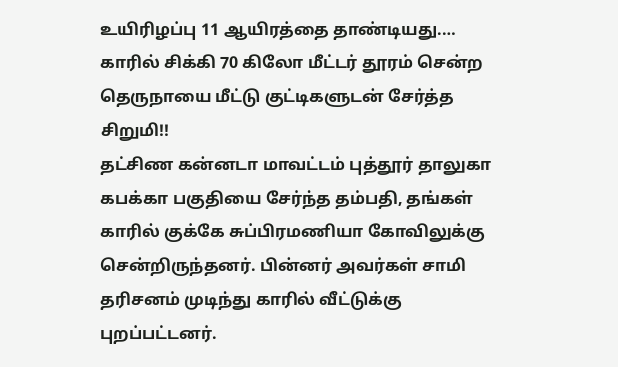உயிரிழப்பு 11 ஆயிரத்தை தாண்டியது.…
காரில் சிக்கி 70 கிலோ மீட்டர் தூரம் சென்ற தெருநாயை மீட்டு குட்டிகளுடன் சேர்த்த சிறுமி!!
தட்சிண கன்னடா மாவட்டம் புத்தூர் தாலுகா கபக்கா பகுதியை சேர்ந்த தம்பதி, தங்கள் காரில் குக்கே சுப்பிரமணியா கோவிலுக்கு சென்றிருந்தனர். பின்னர் அவர்கள் சாமி தரிசனம் முடிந்து காரில் வீட்டுக்கு புறப்பட்டனர்.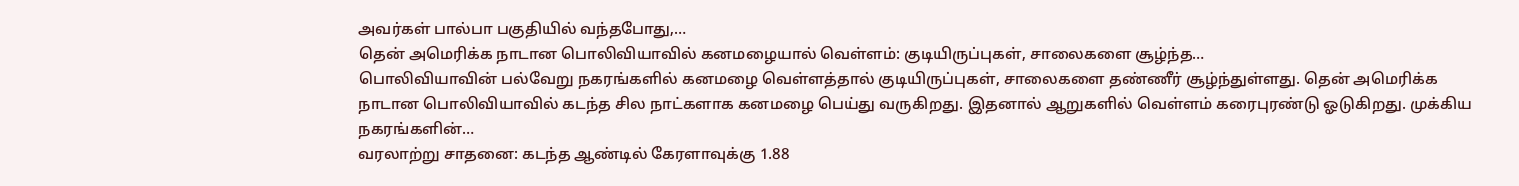அவர்கள் பால்பா பகுதியில் வந்தபோது,…
தென் அமெரிக்க நாடான பொலிவியாவில் கனமழையால் வெள்ளம்: குடியிருப்புகள், சாலைகளை சூழ்ந்த…
பொலிவியாவின் பல்வேறு நகரங்களில் கனமழை வெள்ளத்தால் குடியிருப்புகள், சாலைகளை தண்ணீர் சூழ்ந்துள்ளது. தென் அமெரிக்க நாடான பொலிவியாவில் கடந்த சில நாட்களாக கனமழை பெய்து வருகிறது. இதனால் ஆறுகளில் வெள்ளம் கரைபுரண்டு ஓடுகிறது. முக்கிய நகரங்களின்…
வரலாற்று சாதனை: கடந்த ஆண்டில் கேரளாவுக்கு 1.88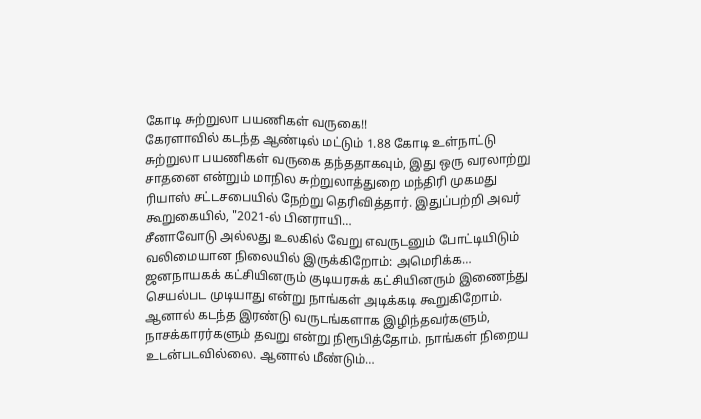கோடி சுற்றுலா பயணிகள் வருகை!!
கேரளாவில் கடந்த ஆண்டில் மட்டும் 1.88 கோடி உள்நாட்டு சுற்றுலா பயணிகள் வருகை தந்ததாகவும், இது ஒரு வரலாற்று சாதனை என்றும் மாநில சுற்றுலாத்துறை மந்திரி முகமது ரியாஸ் சட்டசபையில் நேற்று தெரிவித்தார். இதுப்பற்றி அவர் கூறுகையில், "2021-ல் பினராயி…
சீனாவோடு அல்லது உலகில் வேறு எவருடனும் போட்டியிடும் வலிமையான நிலையில் இருக்கிறோம்: அமெரிக்க…
ஜனநாயகக் கட்சியினரும் குடியரசுக் கட்சியினரும் இணைந்து செயல்பட முடியாது என்று நாங்கள் அடிக்கடி கூறுகிறோம். ஆனால் கடந்த இரண்டு வருடங்களாக இழிந்தவர்களும், நாசக்காரர்களும் தவறு என்று நிரூபித்தோம். நாங்கள் நிறைய உடன்படவில்லை. ஆனால் மீண்டும்…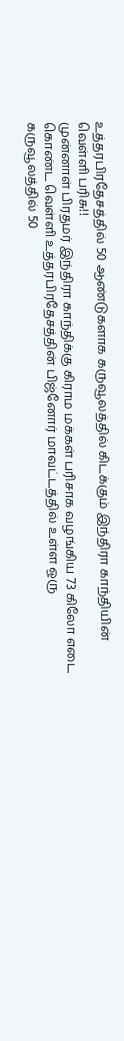உத்தரபிரதேசத்தில் 50 ஆண்டுகளாக கருவூலத்தில் கிடக்கும் இந்திரா காந்தியின் வெள்ளி பரிசு!!
முன்னாள் பிரதமர் இந்திரா காந்திக்கு கிராம மக்கள் பரிசாக வழங்கிய 73 கிலோ எடை கொண்ட வெள்ளி உத்தரபிரதேசத்தின் பிஜ்னோர் மாவட்டத்தில் உள்ள ஒரு கருவூலத்தில் 50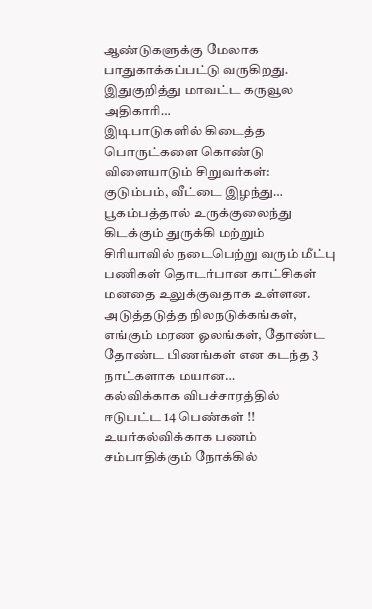ஆண்டுகளுக்கு மேலாக பாதுகாக்கப்பட்டு வருகிறது. இதுகுறித்து மாவட்ட கருவூல அதிகாரி…
இடிபாடுகளில் கிடைத்த பொருட்களை கொண்டு விளையாடும் சிறுவர்கள்: குடும்பம், வீட்டை இழந்து…
பூகம்பத்தால் உருக்குலைந்து கிடக்கும் துருக்கி மற்றும் சிரியாவில் நடைபெற்று வரும் மீட்பு பணிகள் தொடர்பான காட்சிகள் மனதை உலுக்குவதாக உள்ளன. அடுத்தடுத்த நிலநடுக்கங்கள், எங்கும் மரண ஓலங்கள், தோண்ட தோண்ட பிணங்கள் என கடந்த 3 நாட்களாக மயான…
கல்விக்காக விபச்சாரத்தில் ஈடுபட்ட 14 பெண்கள் !!
உயர்கல்விக்காக பணம் சம்பாதிக்கும் நோக்கில்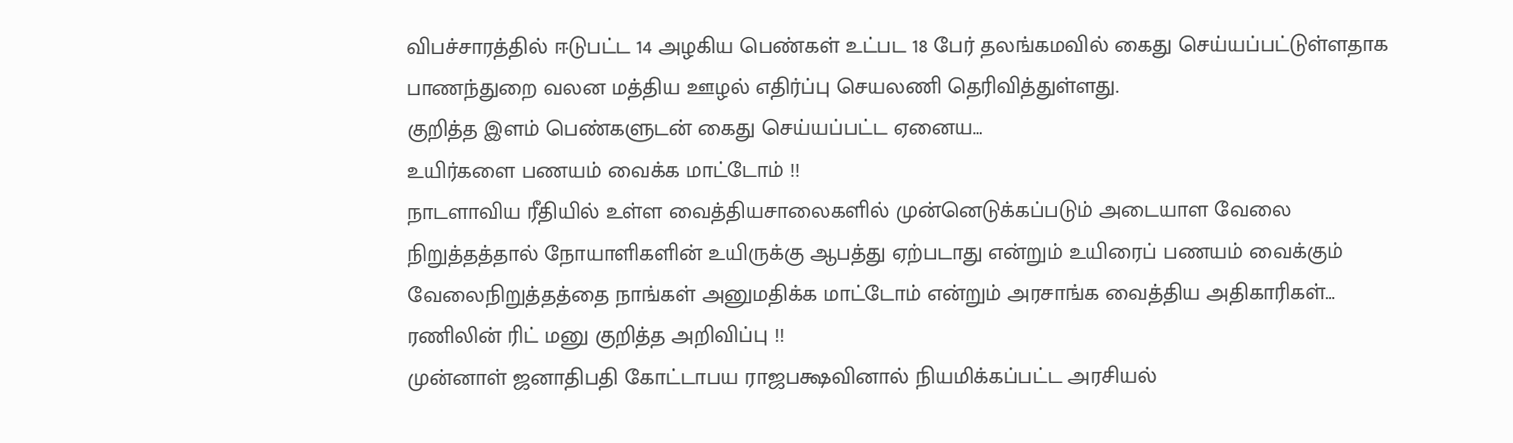விபச்சாரத்தில் ஈடுபட்ட 14 அழகிய பெண்கள் உட்பட 18 பேர் தலங்கமவில் கைது செய்யப்பட்டுள்ளதாக பாணந்துறை வலன மத்திய ஊழல் எதிர்ப்பு செயலணி தெரிவித்துள்ளது.
குறித்த இளம் பெண்களுடன் கைது செய்யப்பட்ட ஏனைய…
உயிர்களை பணயம் வைக்க மாட்டோம் !!
நாடளாவிய ரீதியில் உள்ள வைத்தியசாலைகளில் முன்னெடுக்கப்படும் அடையாள வேலை நிறுத்தத்தால் நோயாளிகளின் உயிருக்கு ஆபத்து ஏற்படாது என்றும் உயிரைப் பணயம் வைக்கும் வேலைநிறுத்தத்தை நாங்கள் அனுமதிக்க மாட்டோம் என்றும் அரசாங்க வைத்திய அதிகாரிகள்…
ரணிலின் ரிட் மனு குறித்த அறிவிப்பு !!
முன்னாள் ஜனாதிபதி கோட்டாபய ராஜபக்ஷவினால் நியமிக்கப்பட்ட அரசியல்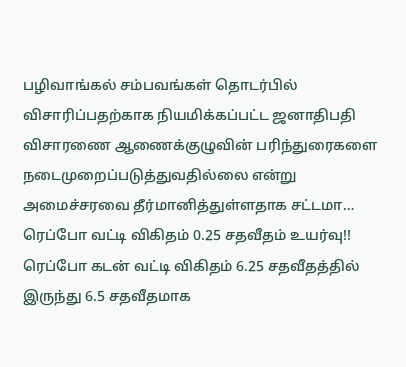பழிவாங்கல் சம்பவங்கள் தொடர்பில் விசாரிப்பதற்காக நியமிக்கப்பட்ட ஜனாதிபதி விசாரணை ஆணைக்குழுவின் பரிந்துரைகளை நடைமுறைப்படுத்துவதில்லை என்று அமைச்சரவை தீர்மானித்துள்ளதாக சட்டமா…
ரெப்போ வட்டி விகிதம் 0.25 சதவீதம் உயர்வு!!
ரெப்போ கடன் வட்டி விகிதம் 6.25 சதவீதத்தில் இருந்து 6.5 சதவீதமாக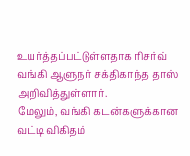உயர்த்தப்பட்டுள்ளதாக ரிசர்வ் வங்கி ஆளுநர் சக்திகாந்த தாஸ் அறிவித்துள்ளார்.
மேலும், வங்கி கடன்களுக்கான வட்டி விகிதம்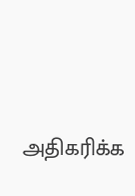அதிகரிக்க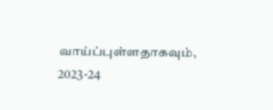வாய்ப்புள்ளதாகவும், 2023-24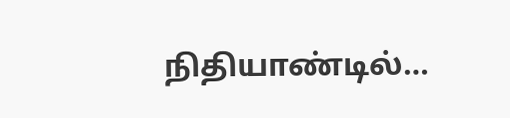நிதியாண்டில்…